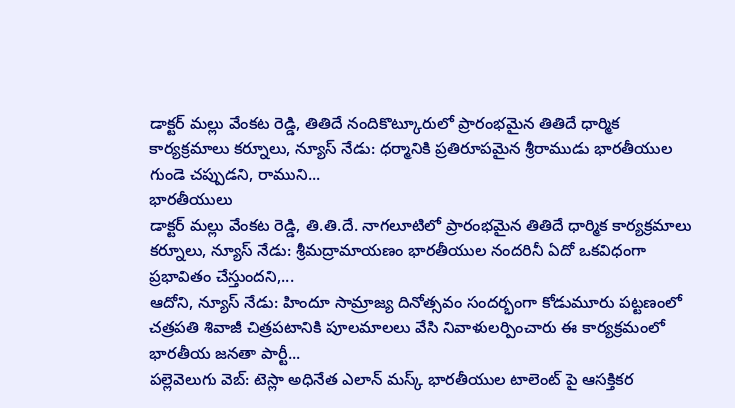డాక్టర్ మల్లు వేంకట రెడ్డి, తితిదే నందికొట్కూరులో ప్రారంభమైన తితిదే ధార్మిక కార్యక్రమాలు కర్నూలు, న్యూస్ నేడు: ధర్మానికి ప్రతిరూపమైన శ్రీరాముడు భారతీయుల గుండె చప్పుడని, రాముని...
భారతీయులు
డాక్టర్ మల్లు వేంకట రెడ్డి, తి.తి.దే. నాగలూటిలో ప్రారంభమైన తితిదే ధార్మిక కార్యక్రమాలు కర్నూలు, న్యూస్ నేడు: శ్రీమద్రామాయణం భారతీయుల నందరినీ ఏదో ఒకవిధంగా ప్రభావితం చేస్తుందని,...
ఆదోని, న్యూస్ నేడు: హిందూ సామ్రాజ్య దినోత్సవం సందర్భంగా కోడుమూరు పట్టణంలో చత్రపతి శివాజీ చిత్రపటానికి పూలమాలలు వేసి నివాళులర్పించారు ఈ కార్యక్రమంలో భారతీయ జనతా పార్టీ...
పల్లెవెలుగు వెబ్: టెస్లా అధినేత ఎలాన్ మస్క్ భారతీయుల టాలెంట్ పై ఆసక్తికర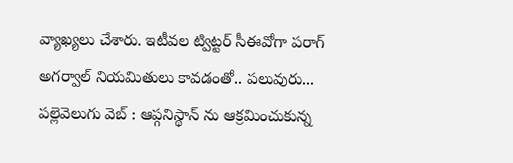వ్యాఖ్యలు చేశారు. ఇటీవల ట్విట్టర్ సీఈవోగా పరాగ్ అగర్వాల్ నియమితులు కావడంతో.. పలువురు...
పల్లెవెలుగు వెబ్ : ఆప్గనిస్థాన్ ను ఆక్రమించుకున్న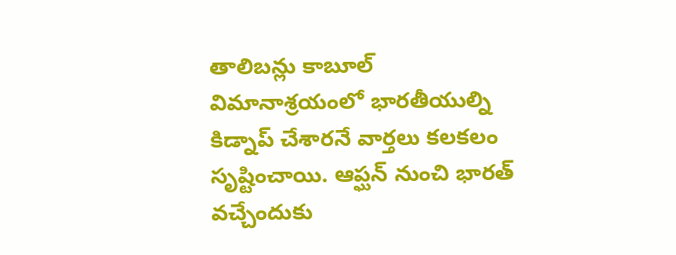తాలిబన్లు కాబూల్ విమానాశ్రయంలో భారతీయుల్ని కిడ్నాప్ చేశారనే వార్తలు కలకలం సృష్టించాయి. ఆప్ఘన్ నుంచి భారత్ వచ్చేందుకు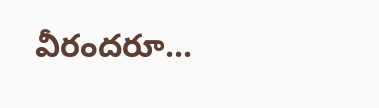వీరందరూ...